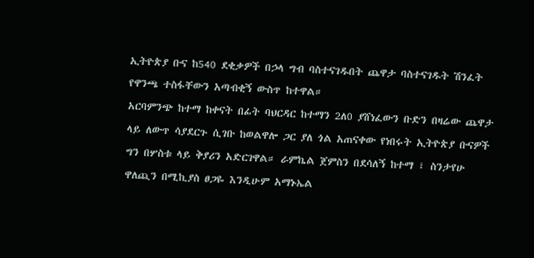ኢትዮጵያ ቡና ከ540 ደቂቃዎች በኃላ ግብ ባስተናገዱበት ጨዋታ ባስተናገዱት ሽንፈት የዋንጫ ተስፋቸውን አጣብቂኝ ውስጥ ከተዋል።
አርባምንጭ ከተማ ከቀናት በፊት ባህርዳር ከተማን 2ለ0 ያሸነፈውን ቡድን በዛሬው ጨዋታ ላይ ለውጥ ሳያደርጉ ሲገቡ ከወልዋሎ ጋር ያለ ጎል አጠናቀው የነበሩት ኢትዮጵያ ቡናዎች ግን በሦስቱ ላይ ቅያሪን አድርገዋል። ራምኬል ጀምስን በደሳለኝ ከተማ ፣ ስንታየሁ ዋለጪን በሚኪያስ ፀጋዬ እንዲሁም አማኑኤል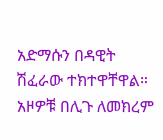አድማሱን በዳዊት ሽፈራው ተክተዋቸዋል።
አዞዎቹ በሊጉ ለመክረም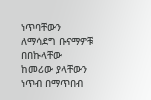ነጥባቸውን ለማሳደግ ቡናማዎቹ በበኩላቸው ከመሪው ያላቸውን ነጥብ በማጥበብ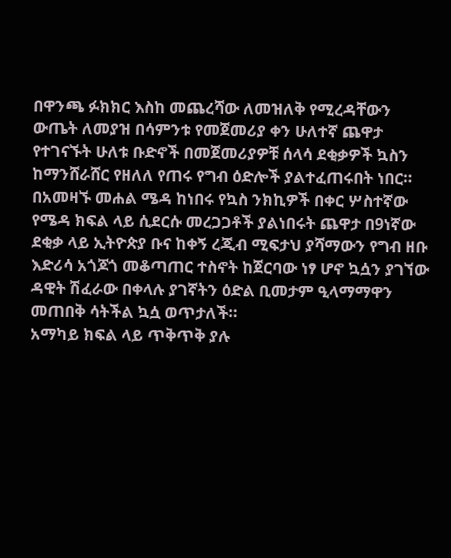በዋንጫ ፉክክር እስከ መጨረሻው ለመዝለቅ የሚረዳቸውን ውጤት ለመያዝ በሳምንቱ የመጀመሪያ ቀን ሁለተኛ ጨዋታ የተገናኙት ሁለቱ ቡድኖች በመጀመሪያዎቹ ሰላሳ ደቂቃዎች ኳስን ከማንሸራሸር የዘለለ የጠሩ የግብ ዕድሎች ያልተፈጠሩበት ነበር። በአመዛኙ መሐል ሜዳ ከነበሩ የኳስ ንክኪዎች በቀር ሦስተኛው የሜዳ ክፍል ላይ ሲደርሱ መረጋጋቶች ያልነበሩት ጨዋታ በ9ነኛው ደቂቃ ላይ ኢትዮጵያ ቡና ከቀኝ ረጂብ ሚፍታህ ያሻማውን የግብ ዘቡ እድሪሳ አጎጆጎ መቆጣጠር ተስኖት ከጀርባው ነፃ ሆኖ ኳሷን ያገኘው ዳዊት ሽፈራው በቀላሉ ያገኛትን ዕድል ቢመታም ዒላማማዋን መጠበቅ ሳትችል ኳሷ ወጥታለች።
አማካይ ክፍል ላይ ጥቅጥቅ ያሉ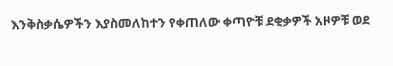እንቅስቃሴዎችን እያስመለከተን የቀጠለው ቀጣዮቹ ደቂቃዎች አዞዎቹ ወደ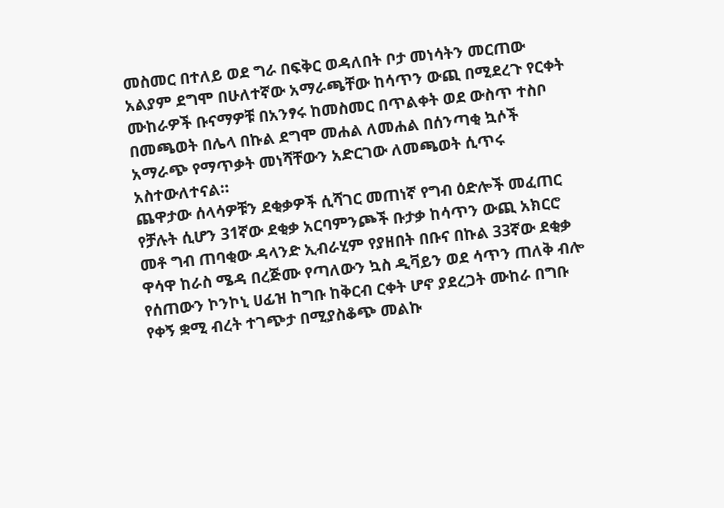መስመር በተለይ ወደ ግራ በፍቅር ወዳለበት ቦታ መነሳትን መርጠው አልያም ደግሞ በሁለተኛው አማራጫቸው ከሳጥን ውጪ በሚደረጉ የርቀት ሙከራዎች ቡናማዎቹ በአንፃሩ ከመስመር በጥልቀት ወደ ውስጥ ተስቦ በመጫወት በሌላ በኩል ደግሞ መሐል ለመሐል በሰንጣቂ ኳሶች አማራጭ የማጥቃት መነሻቸውን አድርገው ለመጫወት ሲጥሩ አስተውለተናል።
ጨዋታው ሰላሳዎቹን ደቂቃዎች ሲሻገር መጠነኛ የግብ ዕድሎች መፈጠር የቻሉት ሲሆን 31ኛው ደቂቃ አርባምንጮች ቡታቃ ከሳጥን ውጪ አክርሮ መቶ ግብ ጠባቂው ዳላንድ ኢብራሂም የያዘበት በቡና በኩል 33ኛው ደቂቃ ዋሳዋ ከራስ ሜዳ በረጅሙ የጣለውን ኳስ ዲቫይን ወደ ሳጥን ጠለቅ ብሎ የሰጠውን ኮንኮኒ ሀፊዝ ከግቡ ከቅርብ ርቀት ሆኖ ያደረጋት ሙከራ በግቡ የቀኝ ቋሚ ብረት ተገጭታ በሚያስቆጭ መልኩ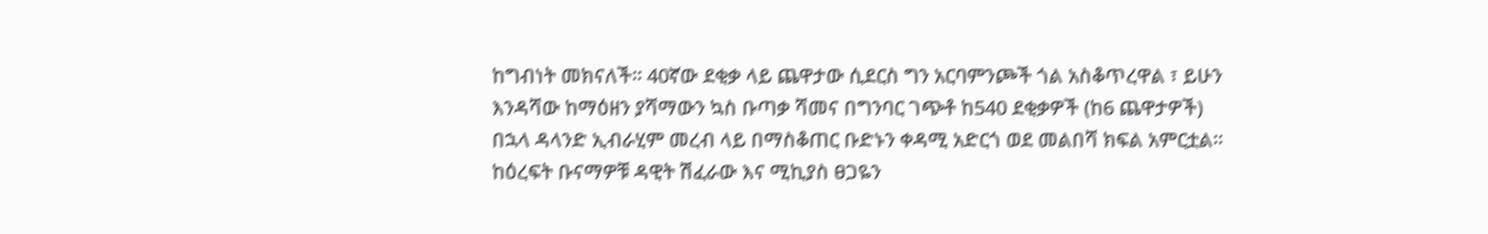ከግብነት መክናለች። 40ኛው ደቂቃ ላይ ጨዋታው ሲደርስ ግን አርባምንጮች ጎል አስቆጥረዋል ፣ ይሁን እንዳሻው ከማዕዘን ያሻማውን ኳስ ቡጣቃ ሻመና በግንባር ገጭቶ ከ540 ደቂቃዎች (ከ6 ጨዋታዎች) በኋላ ዳላንድ ኢብራሂም መረብ ላይ በማስቆጠር ቡድኑን ቀዳሚ አድርጎ ወደ መልበሻ ክፍል አምርቷል።
ከዕረፍት ቡናማዎቹ ዳዊት ሽፈራው እና ሚኪያስ ፀጋዬን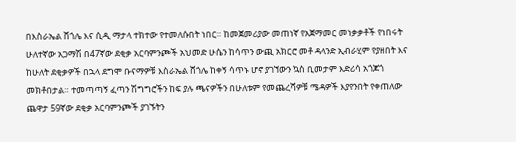በእስራኤል ሸጎሌ እና ሲዲ ማታላ ተክተው የተመለሱበት ነበር። ከመጀመሪያው መጠነኛ የአጀማመር መነቃቃቶች የነበሩት ሁለተኛው አጋማሽ በ47ኛው ደቂቃ አርባምንጮች አህመድ ሁሴን ከሳጥን ውጪ አክርሮ መቶ ዳላንድ ኢብራሂም የያዘበት እና ከሁለት ደቂቃዎች በኋላ ደግሞ ቡናማዎቹ እስራኤል ሸጎሌ ከቀኝ ሳጥኑ ሆኖ ያገኘውን ኳስ ቢመታም እድሪሳ አጎጆጎ መክቶበታል። ተመጣጣኝ ፈጣን ሽግግሮችን ከፍ ያሉ ጫናዎችን በሁለቱም የመጨረሻዎቹ ሜዳዎች እያየንበት የቀጠለው ጨዋታ 59ኛው ደቂቃ አርባምንጮች ያገኙትን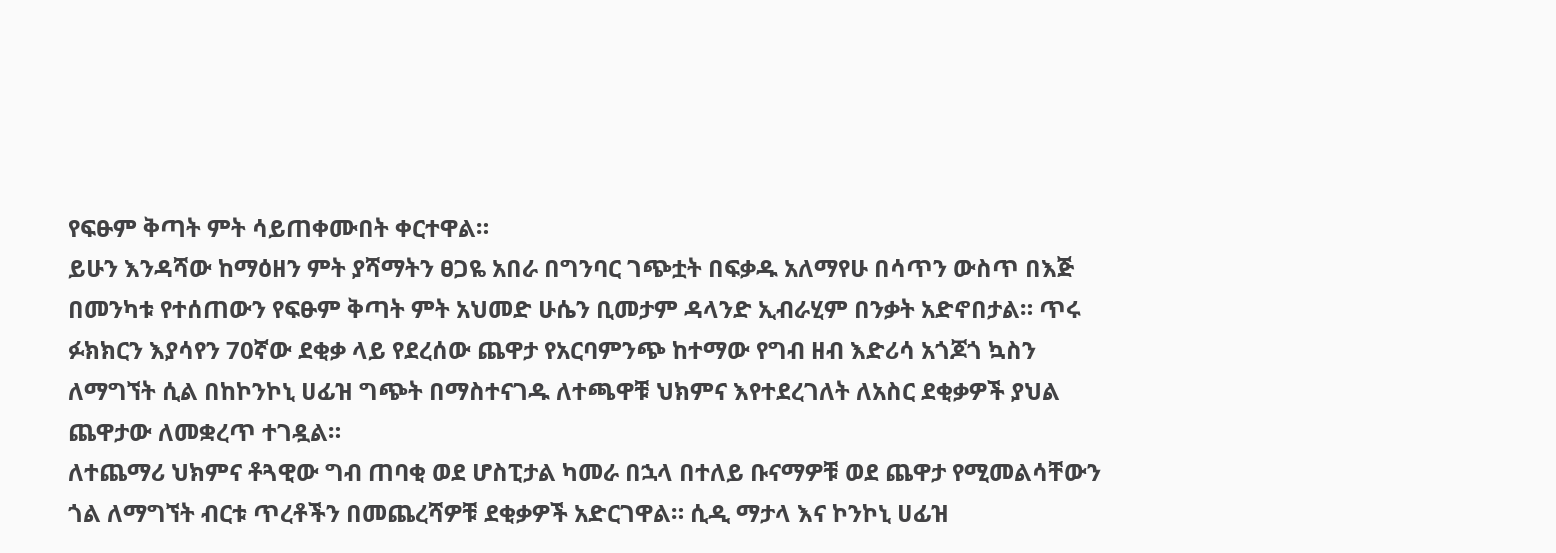የፍፁም ቅጣት ምት ሳይጠቀሙበት ቀርተዋል።
ይሁን እንዳሻው ከማዕዘን ምት ያሻማትን ፀጋዬ አበራ በግንባር ገጭቷት በፍቃዱ አለማየሁ በሳጥን ውስጥ በእጅ በመንካቱ የተሰጠውን የፍፁም ቅጣት ምት አህመድ ሁሴን ቢመታም ዳላንድ ኢብራሂም በንቃት አድኖበታል። ጥሩ ፉክክርን እያሳየን 70ኛው ደቂቃ ላይ የደረሰው ጨዋታ የአርባምንጭ ከተማው የግብ ዘብ እድሪሳ አጎጆጎ ኳስን ለማግኘት ሲል በከኮንኮኒ ሀፊዝ ግጭት በማስተናገዱ ለተጫዋቹ ህክምና እየተደረገለት ለአስር ደቂቃዎች ያህል ጨዋታው ለመቋረጥ ተገዷል።
ለተጨማሪ ህክምና ቶጓዊው ግብ ጠባቂ ወደ ሆስፒታል ካመራ በኋላ በተለይ ቡናማዎቹ ወደ ጨዋታ የሚመልሳቸውን ጎል ለማግኘት ብርቱ ጥረቶችን በመጨረሻዎቹ ደቂቃዎች አድርገዋል። ሲዲ ማታላ እና ኮንኮኒ ሀፊዝ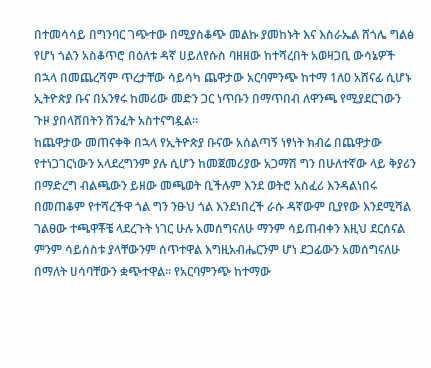በተመሳሳይ በግንባር ገጭተው በሚያስቆጭ መልኩ ያመከኑት እና እስራኤል ሸጎሌ ግልፅ የሆነ ጎልን አስቆጥሮ በዕለቱ ዳኛ ሀይለየሱስ ባዘዘው ከተሻረበት አወዛጋቢ ውሳኔዎች በኋላ በመጨረሻም ጥረታቸው ሳይሳካ ጨዋታው አርባምንጭ ከተማ 1ለ0 አሸናፊ ሲሆኑ ኢትዮጵያ ቡና በአንፃሩ ከመሪው መድን ጋር ነጥቡን በማጥበብ ለዋንጫ የሚያደርገውን ጉዞ ያበላሸበትን ሽንፈት አስተናግዷል።
ከጨዋታው መጠናቀቅ በኋላ የኢትዮጵያ ቡናው አሰልጣኝ ነፃነት ክብሬ በጨዋታው የተነጋገርነውን አላደረግንም ያሉ ሲሆን ከመጀመሪያው አጋማሽ ግን በሁለተኛው ላይ ቅያሪን በማድረግ ብልጫውን ይዘው መጫወት ቢችሉም እንደ ወትሮ አስፈሪ እንዳልነበሩ በመጠቆም የተሻረችዋ ጎል ግን ንፁህ ጎል እንደነበረች ራሱ ዳኛውም ቢያየው እንደሚሻል ገልፀው ተጫዋቾቼ ላደረጉት ነገር ሁሉ አመሰግናለሁ ማንም ሳይጠብቀን እዚህ ደርሰናል ምንም ሳይሰስቱ ያላቸውንም ሰጥተዋል እግዚአብሔርንም ሆነ ደጋፊውን አመሰግናለሁ በማለት ሀሳባቸውን ቋጭተዋል። የአርባምንጭ ከተማው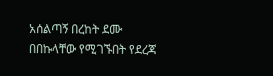አሰልጣኝ በረከት ደሙ በበኩላቸው የሚገኙበት የደረጃ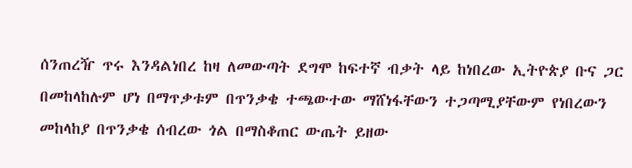ሰንጠረዥ ጥሩ እንዳልነበረ ከዛ ለመውጣት ደግሞ ከፍተኛ ብቃት ላይ ከነበረው ኢትዮጵያ ቡና ጋር በመከላከሉም ሆነ በማጥቃቱም በጥንቃቄ ተጫውተው ማሸነፋቸውን ተጋጣሚያቸውም የነበረውን መከላከያ በጥንቃቄ ሰብረው ጎል በማስቆጠር ውጤት ይዘው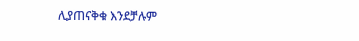ሊያጠናቅቁ እንደቻሉም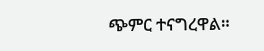ጭምር ተናግረዋል።